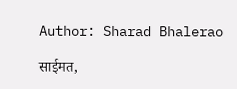Author: Sharad Bhalerao

साईमत,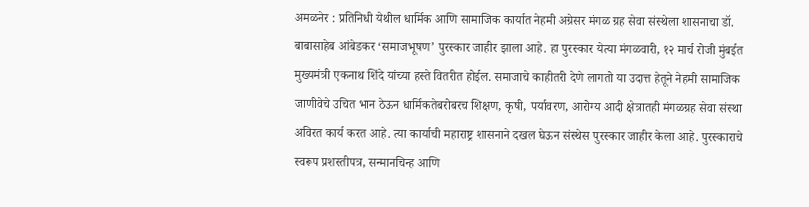अमळनेर : प्रतिनिधी येथील धार्मिक आणि सामाजिक कार्यात नेहमी अग्रेसर मंगळ ग्रह सेवा संस्थेला शासनाचा डॉ. बाबासाहेब आंबेडकर ‘समाजभूषण’ पुरस्कार जाहीर झाला आहे. हा पुरस्कार येत्या मंगळवारी, १२ मार्च रोजी मुंबईत मुख्यमंत्री एकनाथ शिंदे यांच्या हस्ते वितरीत होईल. समाजाचे काहीतरी देणे लागतो या उदात्त हेतूने नेहमी सामाजिक जाणीवेचे उचित भान ठेऊन धार्मिकतेबरोबरच शिक्षण, कृषी, पर्यावरण, आरोग्य आदी क्षेत्रातही मंगळग्रह सेवा संस्था अविरत कार्य करत आहे. त्या कार्याची महाराष्ट्र शासनाने दखल घेऊन संस्थेस पुरस्कार जाहीर केला आहे. पुरस्काराचे स्वरूप प्रशस्तीपत्र, सन्मानचिन्ह आणि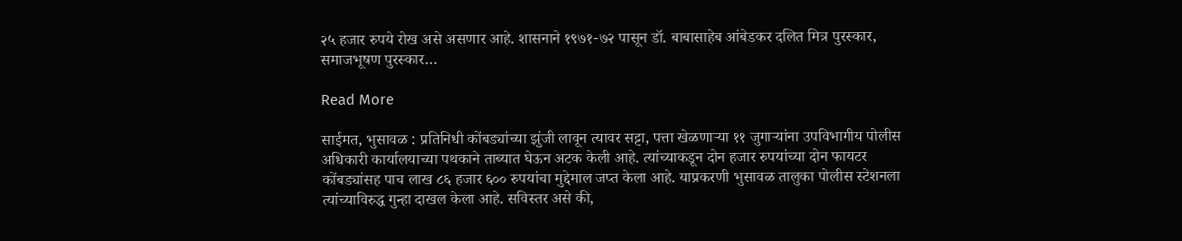२५ हजार रुपये रोख असे असणार आहे. शासनाने १९७१-७२ पासून डॉ. बाबासाहेब आंबेडकर दलित मित्र पुरस्कार, समाजभूषण पुरस्कार…

Read More

साईमत, भुसावळ : प्रतिनिधी कोंबड्यांच्या झुंजी लावून त्यावर सट्टा, पत्ता खेळणाऱ्या ११ जुगाऱ्यांना उपविभागीय पोलीस अधिकारी कार्यालयाच्या पथकाने ताब्यात घेऊन अटक केली आहे. त्यांच्याकडून दोन हजार रुपयांच्या दोन फायटर कोंबड्यांसह पाच लाख ८६ हजार ६०० रुपयांचा मुद्देमाल जप्त केला आहे. याप्रकरणी भुसावळ तालुका पोलीस स्टेशनला त्यांच्याविरुद्ध गुन्हा दाखल केला आहे. सविस्तर असे की,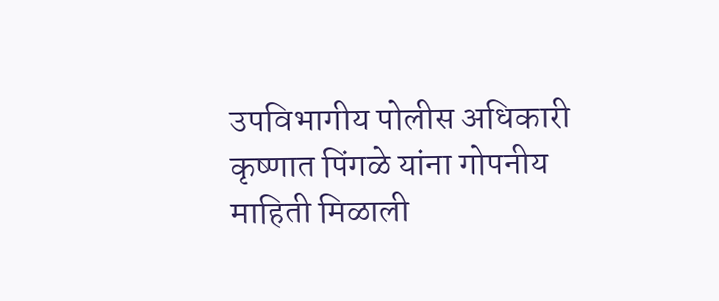उपविभागीय पोलीस अधिकारी कृष्णात पिंगळे यांना गोपनीय माहिती मिळाली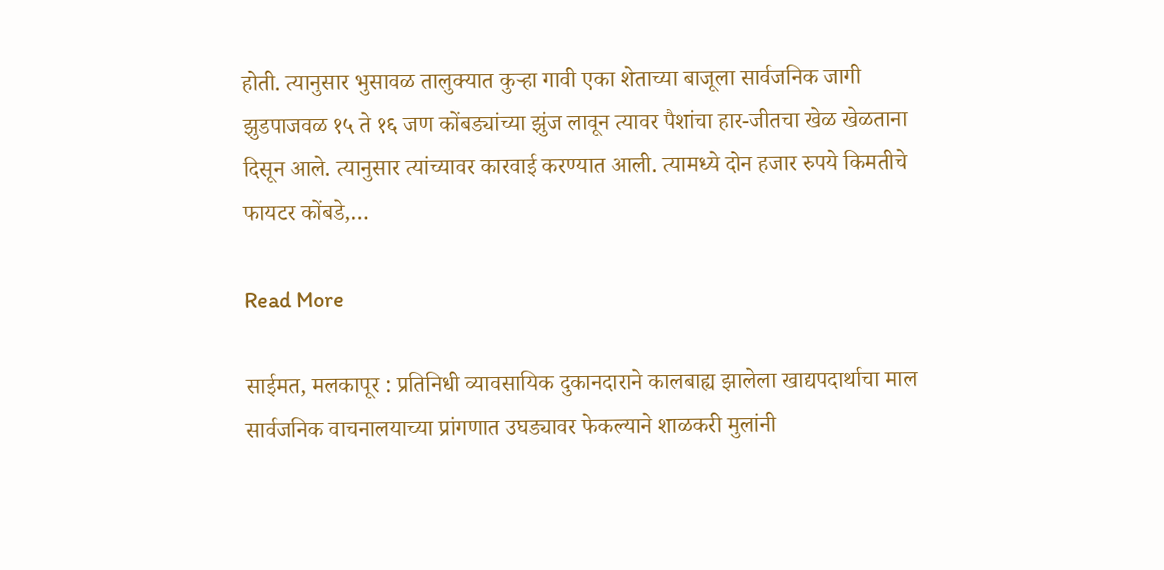होती. त्यानुसार भुसावळ तालुक्यात कुऱ्हा गावी एका शेताच्या बाजूला सार्वजनिक जागी झुडपाजवळ १५ ते १६ जण कोंबड्यांच्या झुंज लावून त्यावर पैशांचा हार-जीतचा खेळ खेळताना दिसून आले. त्यानुसार त्यांच्यावर कारवाई करण्यात आली. त्यामध्ये दोन हजार रुपये किमतीचे फायटर कोंबडे,…

Read More

साईमत, मलकापूर : प्रतिनिधी व्यावसायिक दुकानदाराने कालबाह्य झालेला खाद्यपदार्थाचा माल सार्वजनिक वाचनालयाच्या प्रांगणात उघड्यावर फेकल्याने शाळकरी मुलांनी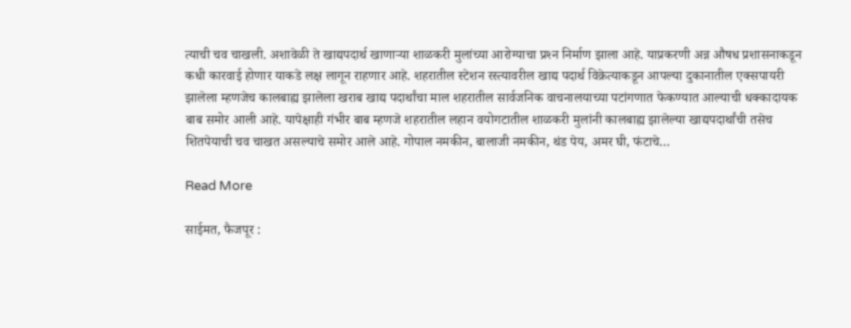त्याची चव चाखली. अशावेळी ते खाद्यपदार्थ खाणाऱ्या शाळकरी मुलांच्या आरोग्याचा प्रश्‍न निर्माण झाला आहे. याप्रकरणी अन्न औषध प्रशासनाकडून कधी कारवाई होणार याकडे लक्ष लागून राहणार आहे. शहरातील स्टेशन रस्त्यावरील खाद्य पदार्थ विक्रेत्याकडून आपल्या दुकानातील एक्सपायरी झालेला म्हणजेच कालबाह्य झालेला खराब खाद्य पदार्थांचा माल शहरातील सार्वजनिक वाचनालयाच्या पटांगणात फेकण्यात आल्याची धक्कादायक बाब समोर आली आहे. यापेक्षाही गंभीर बाब म्हणजे शहरातील लहान वयोगटातील शाळकरी मुलांनी कालबाह्य झालेल्या खाद्यपदार्थांची तसेच शितपेयाची चव चाखत असल्याचे समोर आले आहे. गोपाल नमकीन, बालाजी नमकीन, थंड पेय, अमर घी, फंटाचे…

Read More

साईमत, फैजपूर :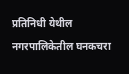प्रतिनिधी येथील नगरपालिकेतील घनकचरा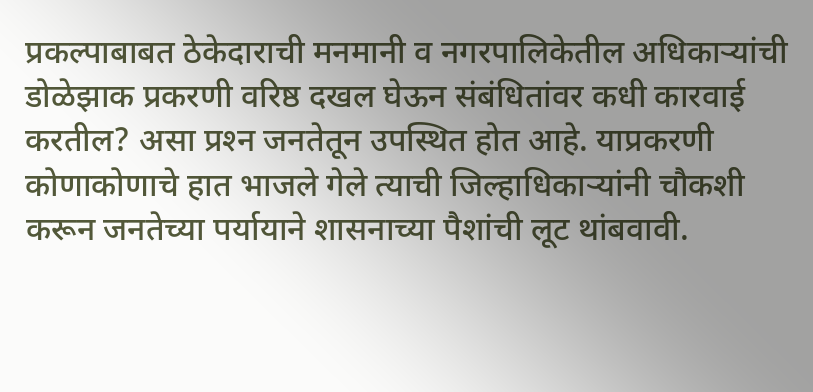प्रकल्पाबाबत ठेकेदाराची मनमानी व नगरपालिकेतील अधिकाऱ्यांची डोळेझाक प्रकरणी वरिष्ठ दखल घेऊन संबंधितांवर कधी कारवाई करतील? असा प्रश्‍न जनतेतून उपस्थित होत आहे. याप्रकरणी कोणाकोणाचे हात भाजले गेले त्याची जिल्हाधिकाऱ्यांनी चौकशी करून जनतेच्या पर्यायाने शासनाच्या पैशांची लूट थांबवावी.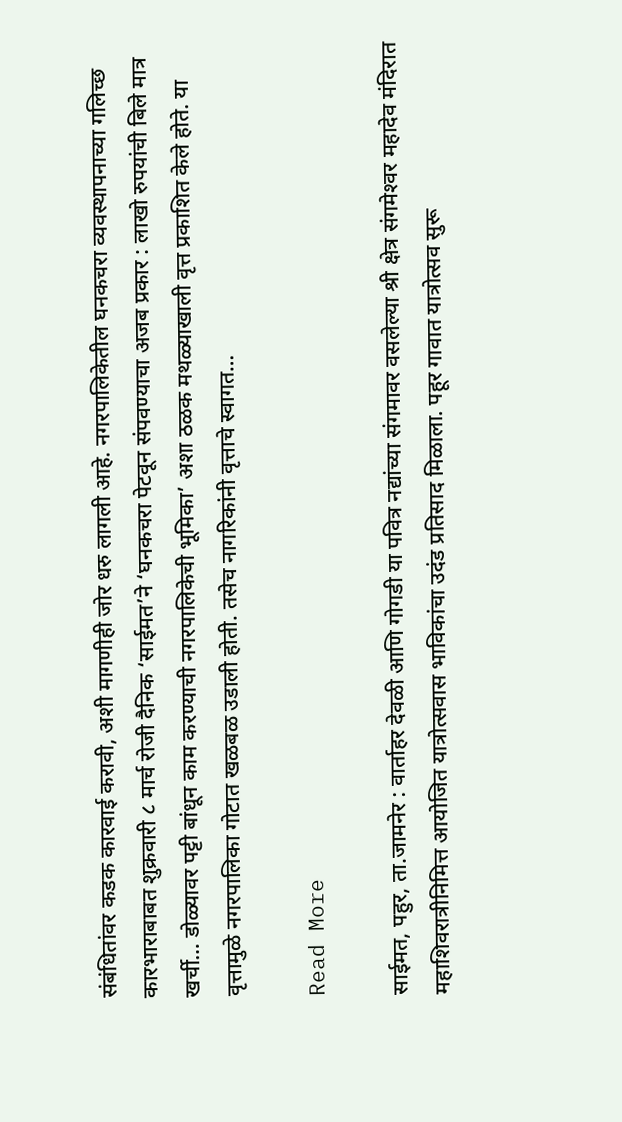संबंधितांवर कडक कारवाई करावी, अशी मागणीही जोर धरु लागली आहे. नगरपालिकेतील घनकचरा व्यवस्थापनाच्या गलिच्छ कारभाराबाबत शुक्रवारी ८ मार्च रोजी दैनिक ‘साईमत’ने ‘घनकचरा पेटवून संपवण्याचा अजब प्रकार : लाखो रुपयांची बिले मात्र खर्ची… डोळ्यावर पट्टी बांधून काम करण्याची नगरपालिकेची भूमिका’ अशा ठळक मथळ्याखाली वृत्त प्रकाशित केले होते. या वृत्तामुळे नगरपालिका गोटात खळबळ उडाली होती. तसेच नागरिकांनी वृत्ताचे स्वागत…

Read More

साईमत, पहुर, ता.जामनेर : वार्ताहर देवळी आणि गोगडी या पवित्र नद्यांच्या संगमावर वसलेल्या श्री क्षेत्र संगमेश्‍वर महादेव मंदिरात महाशिवरात्रीनिमित्त आयोजित यात्रोत्सवास भाविकांचा उदंड प्रतिसाद मिळाला. पहूर गावात यात्रोत्सव सुरू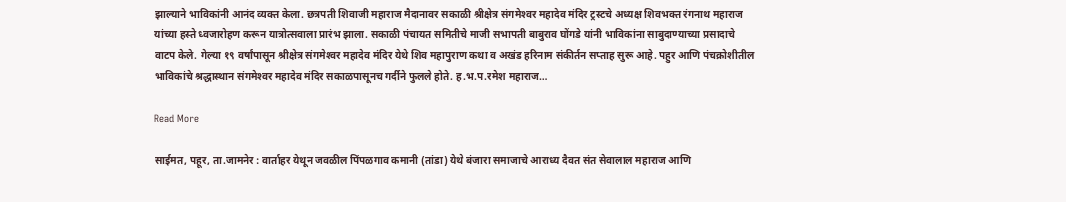झाल्याने भाविकांनी आनंद व्यक्त केला. छत्रपती शिवाजी महाराज मैदानावर सकाळी श्रीक्षेत्र संगमेश्‍वर महादेव मंदिर ट्रस्टचे अध्यक्ष शिवभक्त रंगनाथ महाराज यांच्या हस्ते ध्वजारोहण करून यात्रोत्सवाला प्रारंभ झाला. सकाळी पंचायत समितीचे माजी सभापती बाबुराव घोंगडे यांनी भाविकांना साबुदाण्याच्या प्रसादाचे वाटप केले. गेल्या १९ वर्षांपासून श्रीक्षेत्र संगमेश्‍वर महादेव मंदिर येथे शिव महापुराण कथा व अखंड हरिनाम संकीर्तन सप्ताह सुरू आहे. पहुर आणि पंचक्रोशीतील भाविकांचे श्रद्धास्थान संगमेश्‍वर महादेव मंदिर सकाळपासूनच गर्दीने फुलले होते. ह.भ.प.रमेश महाराज…

Read More

साईमत, पहूर, ता.जामनेर : वार्ताहर येथून जवळील पिंपळगाव कमानी (तांडा) येथे बंजारा समाजाचे आराध्य दैवत संत सेवालाल महाराज आणि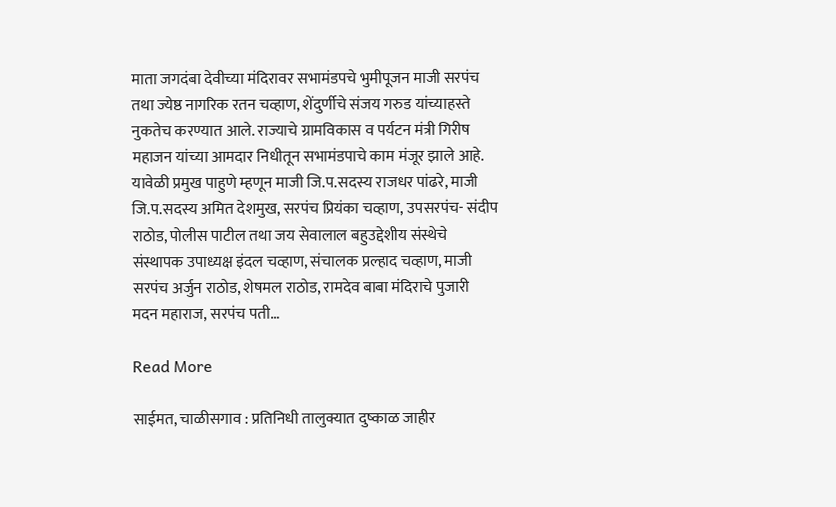माता जगदंबा देवीच्या मंदिरावर सभामंडपचे भुमीपूजन माजी सरपंच तथा ज्येष्ठ नागरिक रतन चव्हाण, शेंदुर्णीचे संजय गरुड यांच्याहस्ते नुकतेच करण्यात आले. राज्याचे ग्रामविकास व पर्यटन मंत्री गिरीष महाजन यांच्या आमदार निधीतून सभामंडपाचे काम मंजूर झाले आहे. यावेळी प्रमुख पाहुणे म्हणून माजी जि.प.सदस्य राजधर पांढरे, माजी जि.प.सदस्य अमित देशमुख, सरपंच प्रियंका चव्हाण, उपसरपंच- संदीप राठोड, पोलीस पाटील तथा जय सेवालाल बहुउद्देशीय संस्थेचे संस्थापक उपाध्यक्ष इंदल चव्हाण, संचालक प्रल्हाद चव्हाण, माजी सरपंच अर्जुन राठोड, शेषमल राठोड, रामदेव बाबा मंदिराचे पुजारी मदन महाराज, सरपंच पती…

Read More

साईमत, चाळीसगाव : प्रतिनिधी तालुक्यात दुष्काळ जाहीर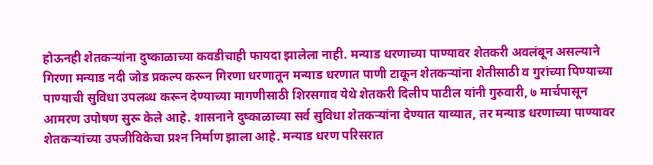होऊनही शेतकऱ्यांना दुष्काळाच्या कवडीचाही फायदा झालेला नाही. मन्याड धरणाच्या पाण्यावर शेतकरी अवलंबून असल्याने गिरणा मन्याड नदी जोड प्रकल्प करून गिरणा धरणातून मन्याड धरणात पाणी टाकून शेतकऱ्यांना शेतीसाठी व गुरांच्या पिण्याच्या पाण्याची सुविधा उपलब्ध करून देण्याच्या मागणीसाठी शिरसगाव येथे शेतकरी दिलीप पाटील यांनी गुरुवारी, ७ मार्चपासून आमरण उपोषण सुरू केले आहे. शासनाने दुष्काळाच्या सर्व सुविधा शेतकऱ्यांना देण्यात याव्यात, तर मन्याड धरणाच्या पाण्यावर शेतकऱ्यांच्या उपजीविकेचा प्रश्‍न निर्माण झाला आहे. मन्याड धरण परिसरात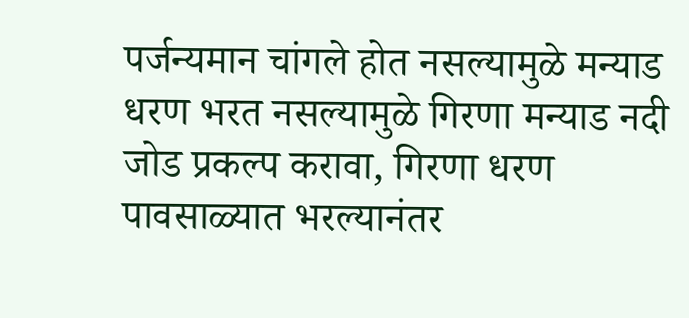पर्जन्यमान चांगले होत नसल्यामुळे मन्याड धरण भरत नसल्यामुळे गिरणा मन्याड नदी जोड प्रकल्प करावा, गिरणा धरण पावसाळ्यात भरल्यानंतर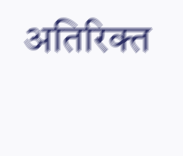अतिरिक्त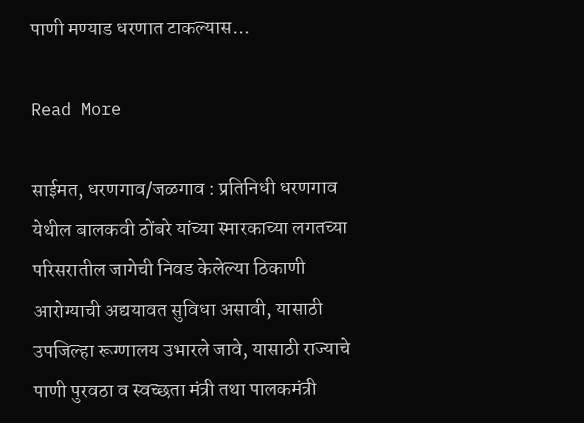पाणी मण्याड धरणात टाकल्यास…

Read More

साईमत, धरणगाव/जळगाव : प्रतिनिधी धरणगाव येथील बालकवी ठोंबरे यांच्या स्मारकाच्या लगतच्या परिसरातील जागेची निवड केलेल्या ठिकाणी आरोग्याची अद्ययावत सुविधा असावी, यासाठी उपजिल्हा रूग्णालय उभारले जावे, यासाठी राज्याचे पाणी पुरवठा व स्वच्छता मंत्री तथा पालकमंत्री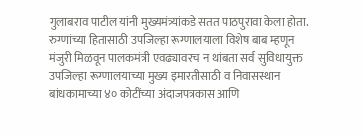गुलाबराव पाटील यांनी मुख्यमंत्र्यांकडे सतत पाठपुरावा केला होता. रुग्णांच्या हितासाठी उपजिल्हा रूग्णालयाला विशेष बाब म्हणून मंजुरी मिळवून पालकमंत्री एवढ्यावरच न थांबता सर्व सुविधायुक्त उपजिल्हा रूग्णालयाच्या मुख्य इमारतीसाठी व निवासस्थान बांधकामाच्या ४० कोटींच्या अंदाजपत्रकास आणि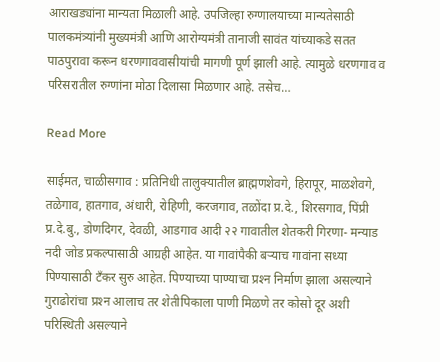आराखड्यांना मान्यता मिळाली आहे. उपजिल्हा रुग्णालयाच्या मान्यतेसाठी पालकमंत्र्यांनी मुख्यमंत्री आणि आरोग्यमंत्री तानाजी सावंत यांच्याकडे सतत पाठपुरावा करून धरणगाववासीयांची मागणी पूर्ण झाली आहे. त्यामुळे धरणगाव व परिसरातील रुग्णांना मोठा दिलासा मिळणार आहे. तसेच…

Read More

साईमत, चाळीसगाव : प्रतिनिधी तालुक्यातील ब्राह्मणशेवगे, हिरापूर, माळशेवगे, तळेगाव, हातगाव, अंधारी, रोहिणी, करजगाव, तळोंदा प्र.दे., शिरसगाव, पिंप्री प्र.दे.बु., डोणदिगर, देवळी, आडगाव आदी २२ गावातील शेतकरी गिरणा- मन्याड नदी जोड प्रकल्पासाठी आग्रही आहेत. या गावांपैकी बऱ्याच गावांना सध्या पिण्यासाठी टँकर सुरु आहेत. पिण्याच्या पाण्याचा प्रश्‍न निर्माण झाला असल्याने गुराढोरांचा प्रश्‍न आलाच तर शेतीपिकाला पाणी मिळणे तर कोसो दूर अशी परिस्थिती असल्याने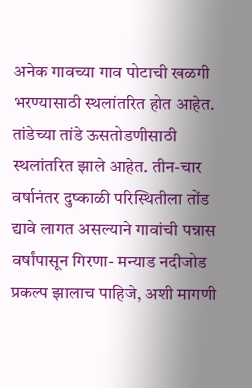अनेक गावच्या गाव पोटाची खळगी भरण्यासाठी स्थलांतरित होत आहेत. तांडेच्या तांडे ऊसतोडणीसाठी स्थलांतरित झाले आहेत. तीन-चार वर्षानंतर दुष्काळी परिस्थितीला तोंड द्यावे लागत असल्याने गावांची पन्नास वर्षांपासून गिरणा- मन्याड नदीजोड प्रकल्प झालाच पाहिजे, अशी मागणी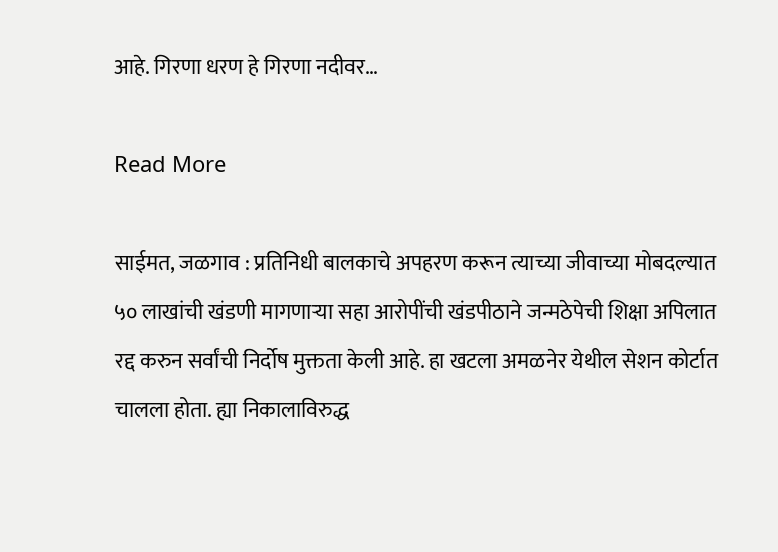आहे. गिरणा धरण हे गिरणा नदीवर…

Read More

साईमत, जळगाव : प्रतिनिधी बालकाचे अपहरण करून त्याच्या जीवाच्या मोबदल्यात ५० लाखांची खंडणी मागणाऱ्या सहा आरोपींची खंडपीठाने जन्मठेपेची शिक्षा अपिलात रद्द करुन सर्वांची निर्दोष मुक्तता केली आहे. हा खटला अमळनेर येथील सेशन कोर्टात चालला होता. ह्या निकालाविरुद्ध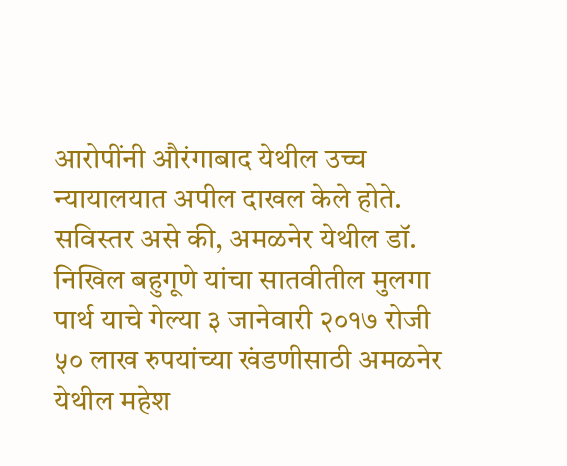आरोपींनी औरंगाबाद येथील उच्च न्यायालयात अपील दाखल केले होते. सविस्तर असे की, अमळनेर येथील डॉ. निखिल बहुगूणे यांचा सातवीतील मुलगा पार्थ याचे गेल्या ३ जानेवारी २०१७ रोजी ५० लाख रुपयांच्या खंडणीसाठी अमळनेर येथील महेश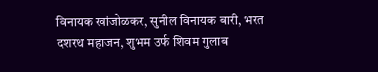विनायक खांजोळकर, सुनील विनायक बारी, भरत दशरथ महाजन, शुभम उर्फ शिवम गुलाब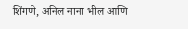शिंगणे, अनिल नाना भील आणि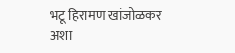भटू हिरामण खांजोळकर अशा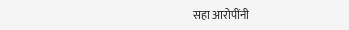सहा आरोपींनी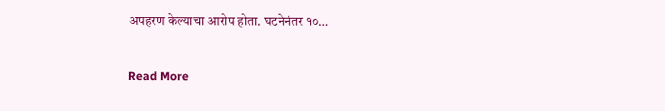अपहरण केल्याचा आरोप होता. घटनेनंतर १०…

Read More